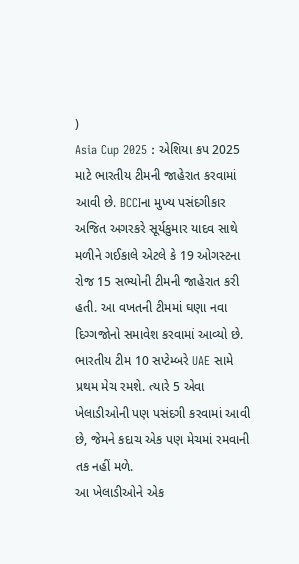)
Asia Cup 2025 : એશિયા કપ 2025 માટે ભારતીય ટીમની જાહેરાત કરવામાં આવી છે. BCCIના મુખ્ય પસંદગીકાર અજિત અગરકરે સૂર્યકુમાર યાદવ સાથે મળીને ગઈકાલે એટલે કે 19 ઓગસ્ટના રોજ 15 સભ્યોની ટીમની જાહેરાત કરી હતી. આ વખતની ટીમમાં ઘણા નવા દિગ્ગજોનો સમાવેશ કરવામાં આવ્યો છે. ભારતીય ટીમ 10 સપ્ટેમ્બરે UAE સામે પ્રથમ મેચ રમશે. ત્યારે 5 એવા ખેલાડીઓની પણ પસંદગી કરવામાં આવી છે, જેમને કદાચ એક પણ મેચમાં રમવાની તક નહીં મળે.
આ ખેલાડીઓને એક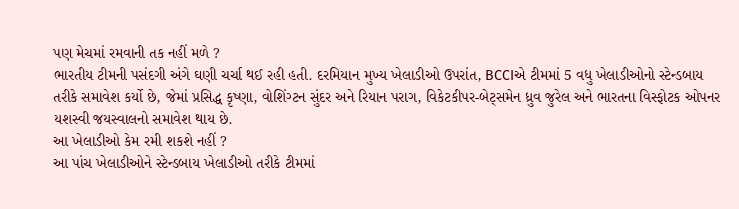પણ મેચમાં રમવાની તક નહીં મળે ?
ભારતીય ટીમની પસંદગી અંગે ઘણી ચર્ચા થઈ રહી હતી. દરમિયાન મુખ્ય ખેલાડીઓ ઉપરાંત, BCCIએ ટીમમાં 5 વધુ ખેલાડીઓનો સ્ટેન્ડબાય તરીકે સમાવેશ કર્યો છે, જેમાં પ્રસિદ્ધ કૃષ્ણા, વોશિંગ્ટન સુંદર અને રિયાન પરાગ, વિકેટકીપર-બેટ્સમેન ધ્રુવ જુરેલ અને ભારતના વિસ્ફોટક ઓપનર યશસ્વી જયસ્વાલનો સમાવેશ થાય છે.
આ ખેલાડીઓ કેમ રમી શકશે નહીં ?
આ પાંચ ખેલાડીઓને સ્ટેન્ડબાય ખેલાડીઓ તરીકે ટીમમાં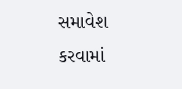સમાવેશ કરવામાં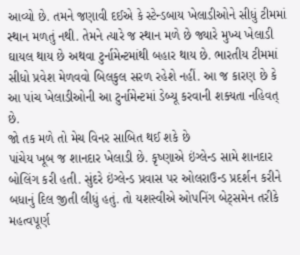આવ્યો છે. તમને જણાવી દઈએ કે સ્ટેન્ડબાય ખેલાડીઓને સીધું ટીમમાં સ્થાન મળતું નથી. તેમને ત્યારે જ સ્થાન મળે છે જ્યારે મુખ્ય ખેલાડી ઘાયલ થાય છે અથવા ટુર્નામેન્ટમાંથી બહાર થાય છે. ભારતીય ટીમમાં સીધો પ્રવેશ મેળવવો બિલકુલ સરળ રહેશે નહીં. આ જ કારણ છે કે આ પાંચ ખેલાડીઓની આ ટુર્નામેન્ટમાં ડેબ્યૂ કરવાની શક્યતા નહિવત્ છે.
જો તક મળે તો મેચ વિનર સાબિત થઈ શકે છે
પાંચેય ખૂબ જ શાનદાર ખેલાડી છે. કૃષ્ણાએ ઇંગ્લેન્ડ સામે શાનદાર બોલિંગ કરી હતી. સુંદરે ઇંગ્લેન્ડ પ્રવાસ પર ઓલરાઉન્ડ પ્રદર્શન કરીને બધાનું દિલ જીતી લીધું હતું. તો યશસ્વીએ ઓપનિંગ બેટ્સમેન તરીકે મહત્વપૂર્ણ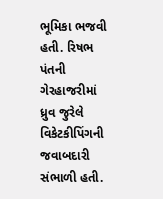ભૂમિકા ભજવી હતી. રિષભ પંતની ગેરહાજરીમાં ધ્રુવ જુરેલે વિકેટકીપિંગની જવાબદારી સંભાળી હતી.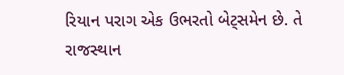રિયાન પરાગ એક ઉભરતો બેટ્સમેન છે. તે રાજસ્થાન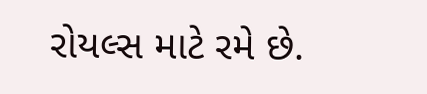રોયલ્સ માટે રમે છે.